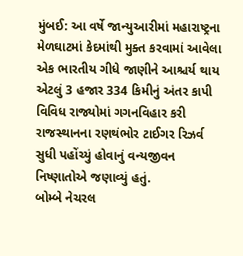મુંબઈ: આ વર્ષે જાન્યુઆરીમાં મહારાષ્ટ્રના મેળઘાટમાં કેદમાંથી મુક્ત કરવામાં આવેલા એક ભારતીય ગીધે જાણીને આશ્ચર્ય થાય એટલું 3 હજાર 334 કિમીનું અંતર કાપી વિવિધ રાજ્યોમાં ગગનવિહાર કરી રાજસ્થાનના રણથંભોર ટાઈગર રિઝર્વ સુધી પહોંચ્યું હોવાનું વન્યજીવન નિષ્ણાતોએ જણાવ્યું હતું.
બોમ્બે નેચરલ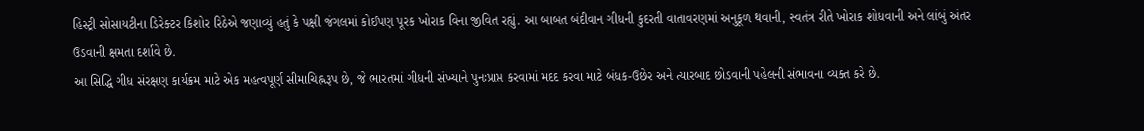હિસ્ટ્રી સોસાયટીના ડિરેક્ટર કિશોર રિઠેએ જણાવ્યું હતું કે પક્ષી જંગલમાં કોઈપણ પૂરક ખોરાક વિના જીવિત રહ્યું. આ બાબત બંદીવાન ગીધની કુદરતી વાતાવરણમાં અનુકૂળ થવાની, સ્વતંત્ર રીતે ખોરાક શોધવાની અને લાંબું અંતર ઉડવાની ક્ષમતા દર્શાવે છે.
આ સિદ્ધિ ગીધ સંરક્ષણ કાર્યક્રમ માટે એક મહત્વપૂર્ણ સીમાચિહ્નરૂપ છે, જે ભારતમાં ગીધની સંખ્યાને પુનઃપ્રાપ્ત કરવામાં મદદ કરવા માટે બંધક-ઉછેર અને ત્યારબાદ છોડવાની પહેલની સંભાવના વ્યક્ત કરે છે.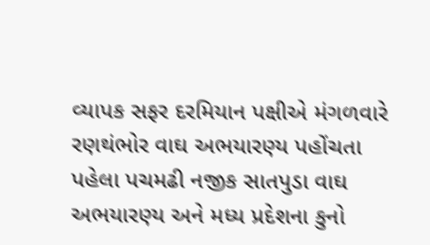વ્યાપક સફર દરમિયાન પક્ષીએ મંગળવારે રણથંભોર વાઘ અભયારણ્ય પહોંચતા પહેલા પચમઢી નજીક સાતપુડા વાઘ અભયારણ્ય અને મધ્ય પ્રદેશના કુનો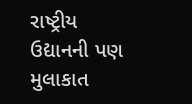રાષ્ટ્રીય ઉદ્યાનની પણ મુલાકાત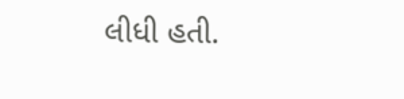લીધી હતી.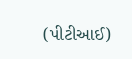(પીટીઆઈ)